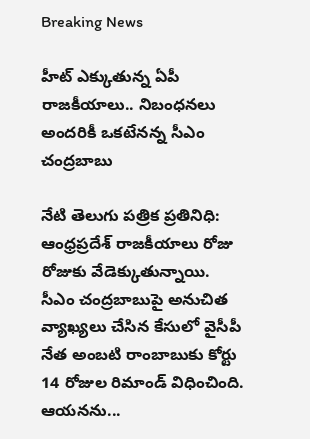Breaking News

హీట్ ఎక్కుతున్న ఏపీ రాజకీయాలు.. నిబంధనలు అందరికీ ఒకటేనన్న సీఎం చంద్రబాబు

నేటి తెలుగు పత్రిక ప్రతినిధి: ఆంధ్రప్రదేశ్ రాజకీయాలు రోజు రోజుకు వేడెక్కుతున్నాయి. సీఎం చంద్రబాబుపై అనుచిత వ్యాఖ్యలు చేసిన కేసులో వైసీపీ నేత అంబటి రాంబాబుకు కోర్టు 14 రోజుల రిమాండ్ విధించింది. ఆయనను...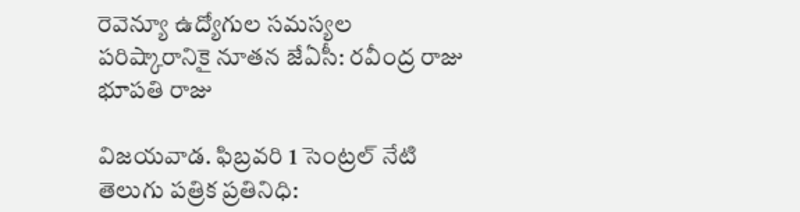రెవెన్యూ ఉద్యోగుల సమస్యల పరిష్కారానికై నూతన జేఏసీ: రవీంద్ర రాజు భూపతి రాజు

విజయవాడ. ఫిబ్రవరి 1 సెంట్రల్ నేటి తెలుగు పత్రిక ప్రతినిధి: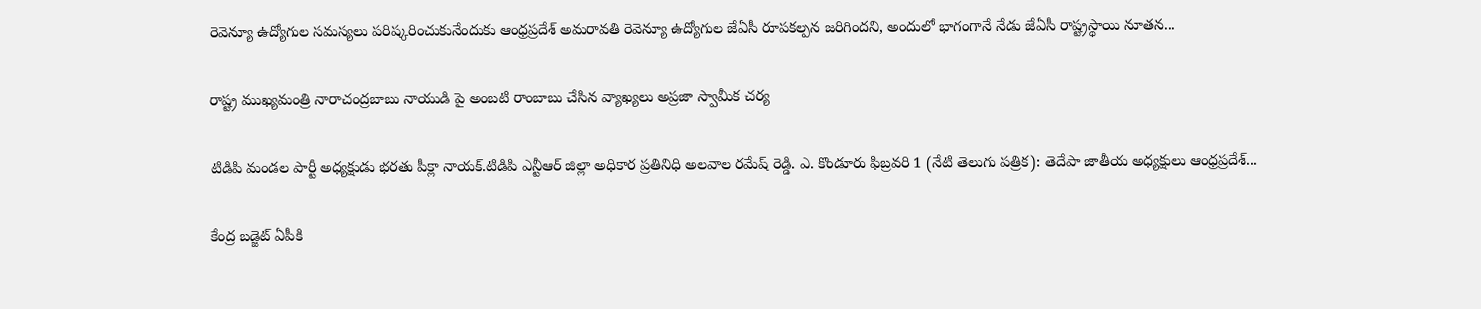రెవెన్యూ ఉద్యోగుల సమస్యలు పరిష్కరించుకునేందుకు ఆంధ్రప్రదేశ్ అమరావతి రెవెన్యూ ఉద్యోగుల జేఏసీ రూపకల్పన జరిగిందని, అందులో భాగంగానే నేడు జేఏసీ రాష్ట్రస్థాయి నూతన...

రాష్ట్ర ముఖ్యమంత్రి నారాచంద్రబాబు నాయుడి పై అంబటి రాంబాబు చేసిన వ్యాఖ్యలు అప్రజా స్వామీక చర్య

టిడిపి మండల పార్టీ అధ్యక్షుడు భరతు పీక్లా నాయక్.టిడిపి ఎన్టీఆర్ జిల్లా అధికార ప్రతినిధి అలవాల రమేష్ రెడ్డి. ఎ. కొండూరు ఫిబ్రవరి 1 (నేటి తెలుగు పత్రిక): తెదేపా జాతీయ అధ్యక్షులు ఆంధ్రప్రదేశ్...

కేంద్ర బడ్జెట్ ఏపీకి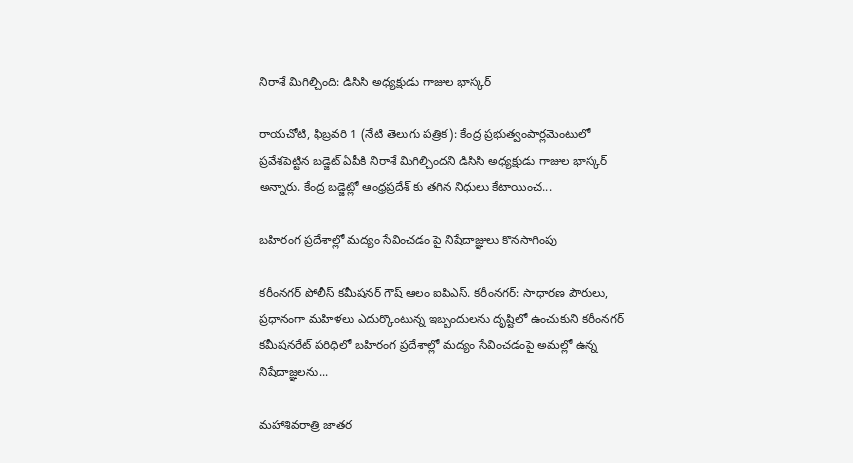నిరాశే మిగిల్చింది: డిసిసి అధ్యక్షుడు గాజుల భాస్కర్

రాయచోటి, ఫిబ్రవరి 1 (నేటి తెలుగు పత్రిక): కేంద్ర ప్రభుత్వంపార్లమెంటులో ప్రవేశపెట్టిన బడ్జెట్ ఏపీకి నిరాశే మిగిల్చిందని డిసిసి అధ్యక్షుడు గాజుల భాస్కర్ అన్నారు. కేంద్ర బడ్జెట్లో ఆంధ్రప్రదేశ్ కు తగిన నిధులు కేటాయించ...

బహిరంగ ప్రదేశాల్లో మద్యం సేవించడం పై నిషేదాజ్ఞులు కొనసాగింపు

కరీంనగర్ పోలీస్ కమీషనర్ గౌష్ ఆలం ఐపిఎస్. కరీంనగర్: సాధారణ పౌరులు, ప్రధానంగా మహిళలు ఎదుర్కొంటున్న ఇబ్బందులను దృష్టిలో ఉంచుకుని కరీంనగర్ కమీషనరేట్ పరిధిలో బహిరంగ ప్రదేశాల్లో మద్యం సేవించడంపై అమల్లో ఉన్న నిషేదాజ్ఞలను...

మహాశివరాత్రి జాతర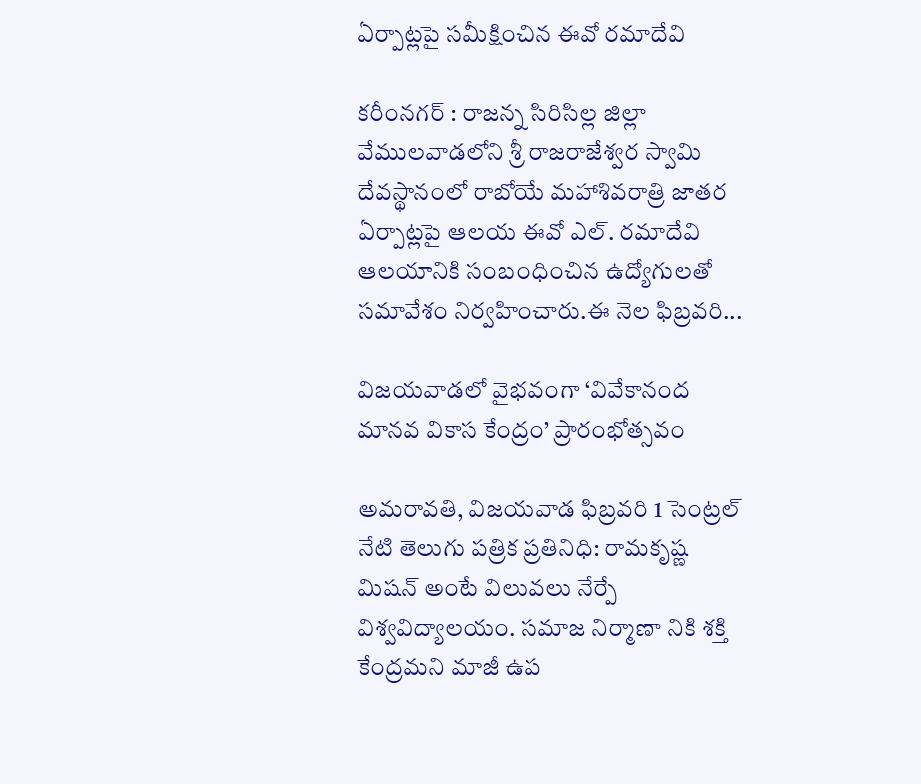ఏర్పాట్లపై సమీక్షించిన ఈవో రమాదేవి

కరీంనగర్ : రాజన్న సిరిసిల్ల జిల్లా వేములవాడలోని శ్రీ రాజరాజేశ్వర స్వామి దేవస్థానంలో రాబోయే మహాశివరాత్రి జాతర ఏర్పాట్లపై ఆలయ ఈవో ఎల్. రమాదేవి ఆలయానికి సంబంధించిన ఉద్యోగులతో సమావేశం నిర్వహించారు.ఈ నెల ఫిబ్రవరి...

విజయవాడలో వైభవంగా ‘వివేకానంద మానవ వికాస కేంద్రం’ ప్రారంభోత్సవం

అమరావతి, విజయవాడ ఫిబ్రవరి 1 సెంట్రల్ నేటి తెలుగు పత్రిక ప్రతినిధి: రామకృష్ణ మిషన్ అంటే విలువలు నేర్పే విశ్వవిద్యాలయం. సమాజ నిర్మాణా నికి శక్తి కేంద్రమని మాజీ ఉప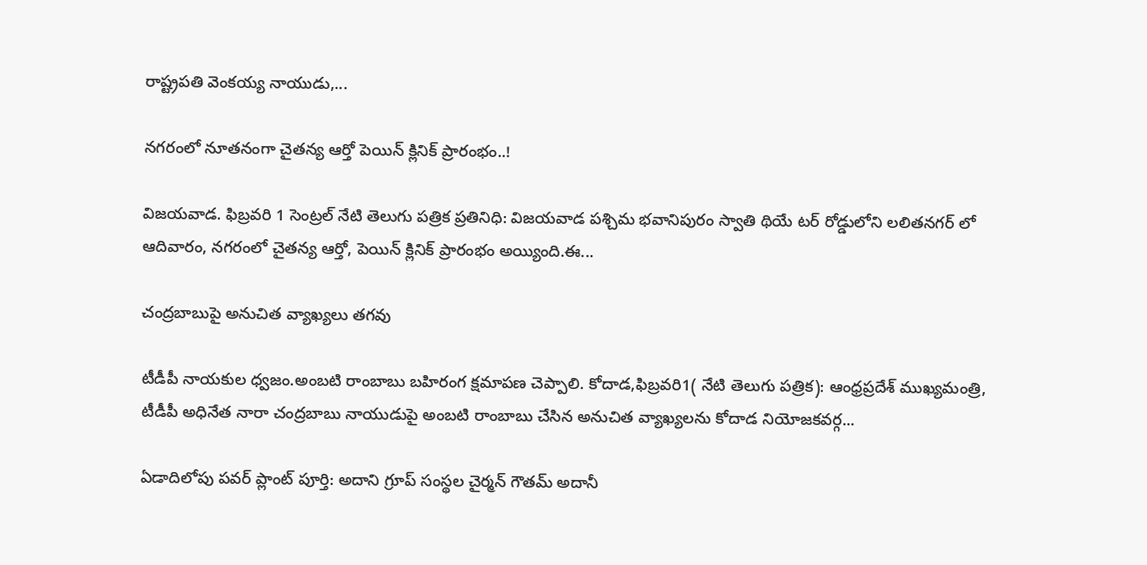రాష్ట్రపతి వెంకయ్య నాయుడు,...

నగరంలో నూతనంగా చైతన్య ఆర్తో పెయిన్ క్లినిక్ ప్రారంభం..!

విజయవాడ. ఫిబ్రవరి 1 సెంట్రల్ నేటి తెలుగు పత్రిక ప్రతినిధి: విజయవాడ పశ్చిమ భవానిపురం స్వాతి థియే టర్ రోడ్డులోని లలితనగర్ లో ఆదివారం, నగరంలో చైతన్య ఆర్తో, పెయిన్ క్లినిక్ ప్రారంభం అయ్యింది.ఈ...

చంద్రబాబుపై అనుచిత వ్యాఖ్యలు తగవు

టీడీపీ నాయకుల ధ్వజం.అంబటి రాంబాబు బహిరంగ క్షమాపణ చెప్పాలి. కోదాడ,ఫిబ్రవరి1( నేటి తెలుగు పత్రిక): ఆంధ్రప్రదేశ్ ముఖ్యమంత్రి, టీడీపీ అధినేత నారా చంద్రబాబు నాయుడుపై అంబటి రాంబాబు చేసిన అనుచిత వ్యాఖ్యలను కోదాడ నియోజకవర్గ...

ఏడాదిలోపు పవర్ ప్లాంట్ పూర్తి: అదాని గ్రూప్ సంస్థల చైర్మన్ గౌతమ్ అదానీ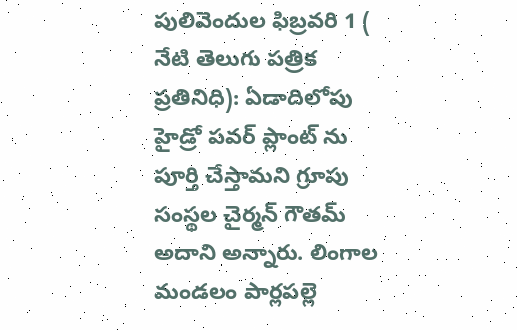పులివెందుల ఫిబ్రవరి 1 ( నేటి తెలుగు పత్రిక ప్రతినిధి): ఏడాదిలోపు హైడ్రో పవర్ ప్లాంట్ ను పూర్తి చేస్తామని గ్రూపు సంస్థల చైర్మన్ గౌతమ్ అదాని అన్నారు. లింగాల మండలం పార్లపల్లె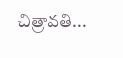చిత్రావతి...